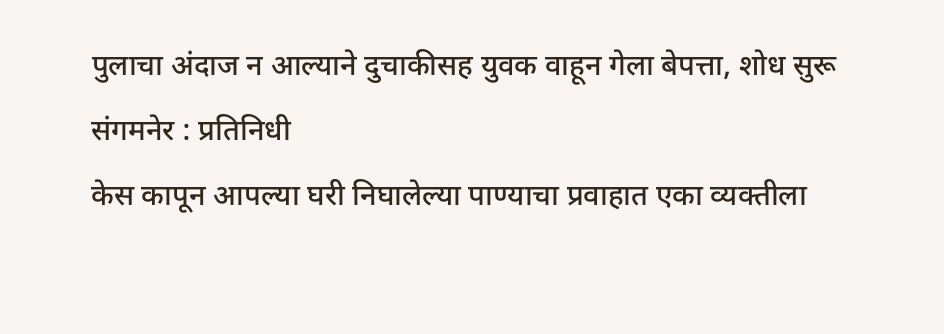पुलाचा अंदाज न आल्याने दुचाकीसह युवक वाहून गेला बेपत्ता, शोध सुरू
संगमनेर : प्रतिनिधी
केस कापून आपल्या घरी निघालेल्या पाण्याचा प्रवाहात एका व्यक्तीला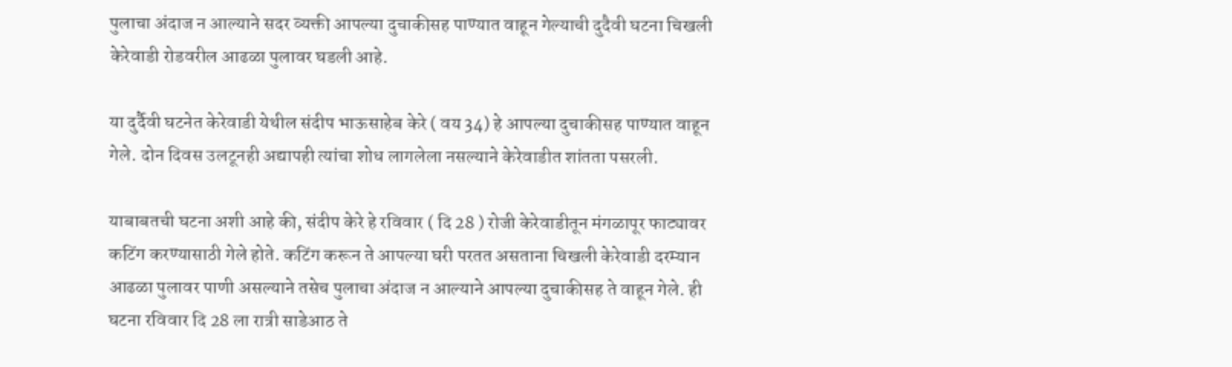पुलाचा अंदाज न आल्याने सदर व्यक्ती आपल्या दुचाकीसह पाण्यात वाहून गेल्याची दुदैवी घटना चिखली केरेवाडी रोडवरील आढळा पुलावर घडली आहे.

या दुर्दैवी घटनेत केरेवाडी येथील संदीप भाऊसाहेब केरे ( वय 34) हे आपल्या दुचाकीसह पाण्यात वाहून गेले. दोन दिवस उलटूनही अद्यापही त्यांचा शोध लागलेला नसल्याने केरेवाडीत शांतता पसरली.

याबाबतची घटना अशी आहे की, संदीप केरे हे रविवार ( दि 28 ) रोजी केरेवाडीतून मंगळापूर फाट्यावर कटिंग करण्यासाठी गेले होते. कटिंग करून ते आपल्या घरी परतत असताना चिखली केरेवाडी दरम्यान आढळा पुलावर पाणी असल्याने तसेच पुलाचा अंदाज न आल्याने आपल्या दुचाकीसह ते वाहून गेले. ही घटना रविवार दि 28 ला रात्री साडेआठ ते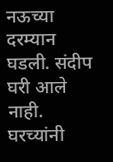नऊच्या दरम्यान घडली. संदीप घरी आले नाही. घरच्यांनी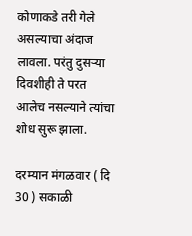कोणाकडे तरी गेले असल्याचा अंदाज लावला. परंतु दुसऱ्या दिवशीही ते परत आलेच नसल्याने त्यांचा शोध सुरू झाला.

दरम्यान मंगळवार ( दि 30 ) सकाळी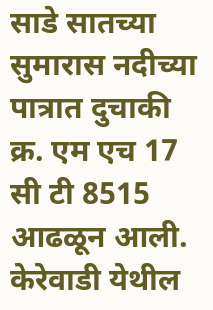साडे सातच्या सुमारास नदीच्या पात्रात दुचाकी क्र. एम एच 17 सी टी 8515 आढळून आली. केरेवाडी येथील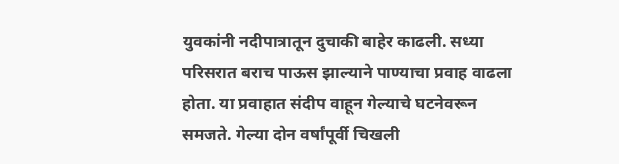युवकांनी नदीपात्रातून दुचाकी बाहेर काढली. सध्या परिसरात बराच पाऊस झाल्याने पाण्याचा प्रवाह वाढला होता. या प्रवाहात संदीप वाहून गेल्याचे घटनेवरून समजते. गेल्या दोन वर्षांपूर्वी चिखली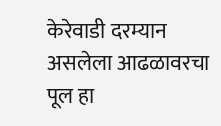केरेवाडी दरम्यान असलेला आढळावरचा पूल हा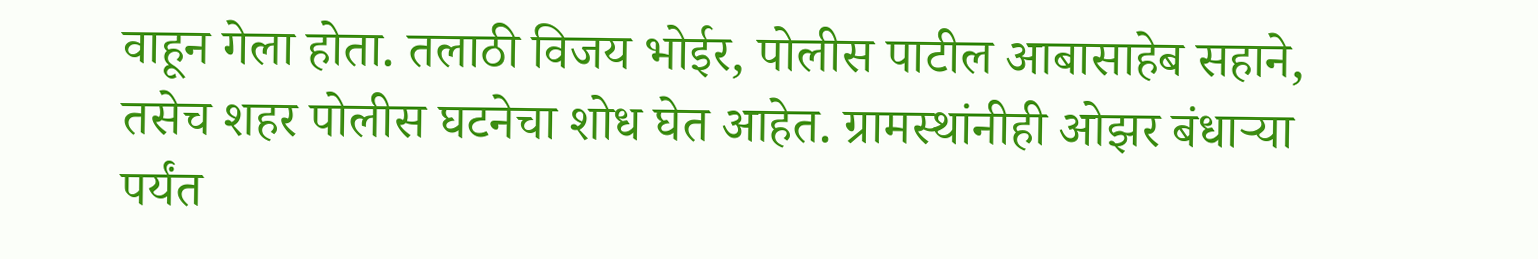वाहून गेला होता. तलाठी विजय भोईर, पोलीस पाटील आबासाहेब सहाने, तसेच शहर पोलीस घटनेचा शोध घेत आहेत. ग्रामस्थांनीही ओझर बंधाऱ्या पर्यंत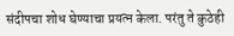संदीपचा शोध घेण्याचा प्रयत्न केला. परंतु ते कुठेही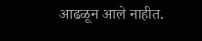आढळून आले नाहीत.